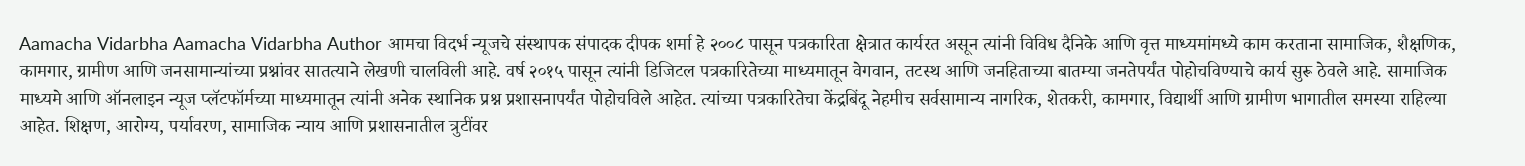Aamacha Vidarbha Aamacha Vidarbha Author आमचा विदर्भ न्यूजचे संस्थापक संपादक दीपक शर्मा हे २००८ पासून पत्रकारिता क्षेत्रात कार्यरत असून त्यांनी विविध दैनिके आणि वृत्त माध्यमांमध्ये काम करताना सामाजिक, शैक्षणिक, कामगार, ग्रामीण आणि जनसामान्यांच्या प्रश्नांवर सातत्याने लेखणी चालविली आहे. वर्ष २०१५ पासून त्यांनी डिजिटल पत्रकारितेच्या माध्यमातून वेगवान, तटस्थ आणि जनहिताच्या बातम्या जनतेपर्यंत पोहोचविण्याचे कार्य सुरू ठेवले आहे. सामाजिक माध्यमे आणि ऑनलाइन न्यूज प्लॅटफॉर्मच्या माध्यमातून त्यांनी अनेक स्थानिक प्रश्न प्रशासनापर्यंत पोहोचविले आहेत. त्यांच्या पत्रकारितेचा केंद्रबिंदू नेहमीच सर्वसामान्य नागरिक, शेतकरी, कामगार, विद्यार्थी आणि ग्रामीण भागातील समस्या राहिल्या आहेत. शिक्षण, आरोग्य, पर्यावरण, सामाजिक न्याय आणि प्रशासनातील त्रुटींवर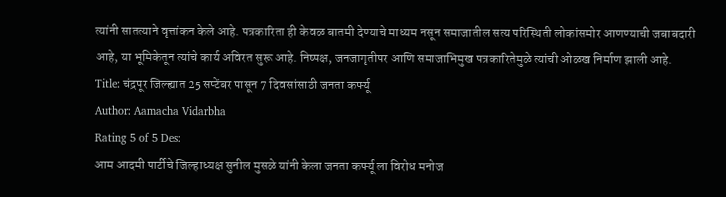त्यांनी सातत्याने वृत्तांकन केले आहे. पत्रकारिता ही केवळ बातमी देण्याचे माध्यम नसून समाजातील सत्य परिस्थिती लोकांसमोर आणण्याची जबाबदारी आहे, या भूमिकेतून त्यांचे कार्य अविरत सुरू आहे. निष्पक्ष, जनजागृतीपर आणि समाजाभिमुख पत्रकारितेमुळे त्यांची ओळख निर्माण झाली आहे.
Title: चंद्रपूर जिल्ह्यात 25 सप्टेंबर पासून 7 दिवसांसाठी जनता कर्फ्यू
Author: Aamacha Vidarbha
Rating 5 of 5 Des:
आम आदमी पार्टीचे जिल्हाध्यक्ष सुनील मुसळे यांनी केला जनता कर्फ्यू ला विरोध मनोज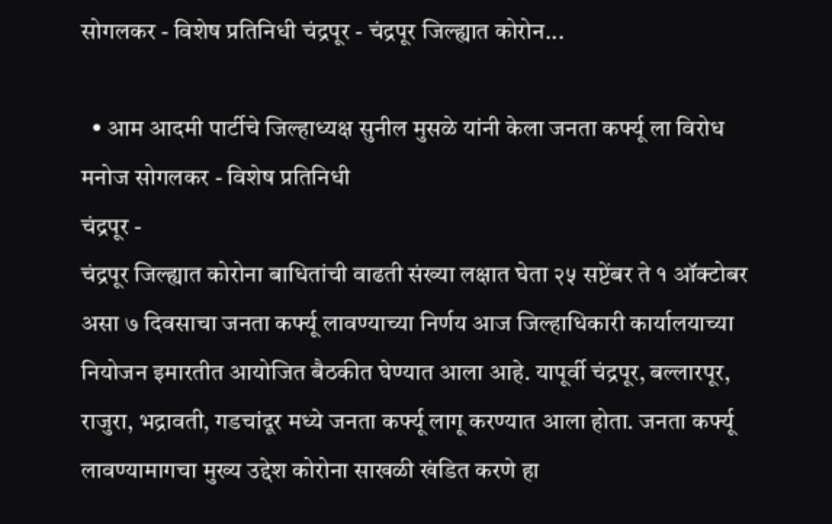सोगलकर - विशेष प्रतिनिधी चंद्रपूर - चंद्रपूर जिल्ह्यात कोरोन...

  • आम आदमी पार्टीचे जिल्हाध्यक्ष सुनील मुसळे यांनी केला जनता कर्फ्यू ला विरोध
मनोज सोगलकर - विशेष प्रतिनिधी
चंद्रपूर -
चंद्रपूर जिल्ह्यात कोरोना बाधितांची वाढती संख्या लक्षात घेता २५ सप्टेंबर ते १ ऑक्टोबर असा ७ दिवसाचा जनता कर्फ्यू लावण्याच्या निर्णय आज जिल्हाधिकारी कार्यालयाच्या नियोजन इमारतीत आयोजित बैठकीत घेण्यात आला आहे. यापूर्वी चंद्रपूर, बल्लारपूर, राजुरा, भद्रावती, गडचांदूर मध्ये जनता कर्फ्यू लागू करण्यात आला होता. जनता कर्फ्यू  लावण्यामागचा मुख्य उद्देश कोरोना साखळी खंडित करणे हा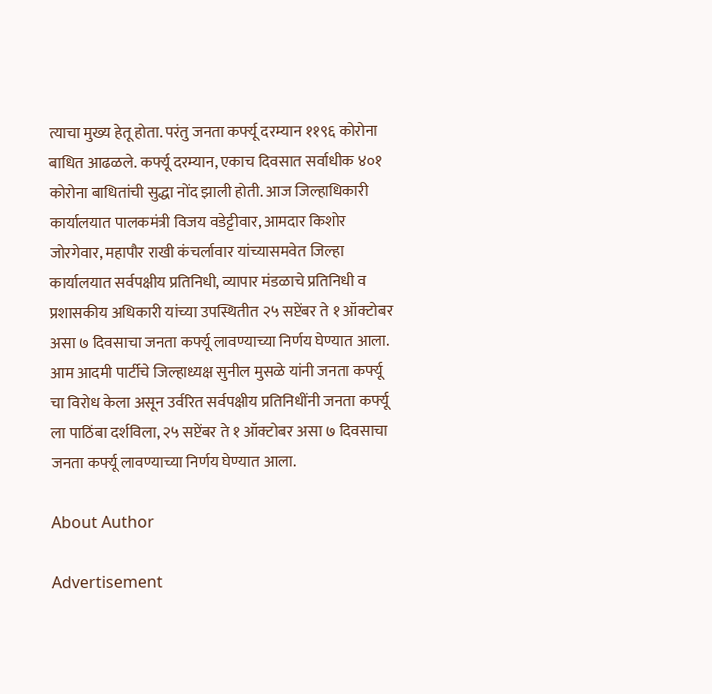त्याचा मुख्य हेतू होता. परंतु जनता कर्फ्यू दरम्यान ११९६ कोरोना बाधित आढळले. कर्फ्यू दरम्यान, एकाच दिवसात सर्वाधीक ४०१ कोरोना बाधितांची सुद्धा नोंद झाली होती. आज जिल्हाधिकारी कार्यालयात पालकमंत्री विजय वडेट्टीवार, आमदार किशोर जोरगेवार, महापौर राखी कंचर्लावार यांच्यासमवेत जिल्हा कार्यालयात सर्वपक्षीय प्रतिनिधी, व्यापार मंडळाचे प्रतिनिधी व प्रशासकीय अधिकारी यांच्या उपस्थितीत २५ सप्टेंबर ते १ ऑक्टोबर असा ७ दिवसाचा जनता कर्फ्यू लावण्याच्या निर्णय घेण्यात आला. आम आदमी पार्टीचे जिल्हाध्यक्ष सुनील मुसळे यांनी जनता कर्फ्यू चा विरोध केला असून उर्वरित सर्वपक्षीय प्रतिनिधींनी जनता कर्फ्यू ला पाठिंबा दर्शविला, २५ सप्टेंबर ते १ ऑक्टोबर असा ७ दिवसाचा जनता कर्फ्यू लावण्याच्या निर्णय घेण्यात आला.

About Author

Advertisement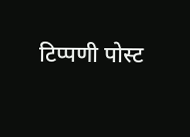टिप्पणी पोस्ट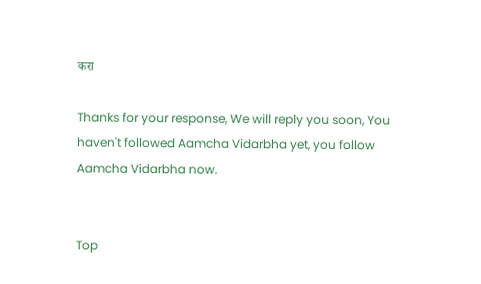करा

Thanks for your response, We will reply you soon, You haven't followed Aamcha Vidarbha yet, you follow Aamcha Vidarbha now.


Top